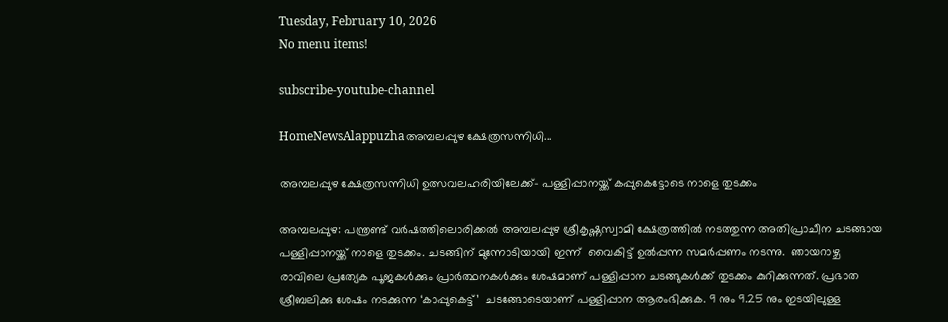Tuesday, February 10, 2026
No menu items!

subscribe-youtube-channel

HomeNewsAlappuzhaഅമ്പലപ്പുഴ ക്ഷേത്രസന്നിധി...

അമ്പലപ്പുഴ ക്ഷേത്രസന്നിധി ഉത്സവലഹരിയിലേക്ക്- പള്ളിപ്പാനയ്ക്ക് കപ്പുകെട്ടോടെ നാളെ തുടക്കം

അമ്പലപ്പുഴ: പന്ത്രണ്ട് വർഷത്തിലൊരിക്കൽ അമ്പലപ്പുഴ ശ്രീകൃഷ്ണസ്വാമി ക്ഷേത്രത്തിൽ നടത്തുന്ന അതിപ്രാചീന ചടങ്ങായ പള്ളിപ്പാനയ്ക്ക് നാളെ തുടക്കം. ചടങ്ങിന് മുന്നോടിയായി ഇന്ന്  വൈകിട്ട് ഉൽപ്പന്ന സമർപ്പണം നടന്നു.  ഞായറാഴ്ച  രാവിലെ പ്രത്യേക പൂജകൾക്കും പ്രാർത്ഥനകൾക്കും ശേഷമാണ് പള്ളിപ്പാന ചടങ്ങുകൾക്ക് തുടക്കം കുറിക്കുന്നത്. പ്രഭാത ശ്രീബലിക്കു ശേഷം നടക്കുന്ന ‘കാപ്പുകെട്ട്’  ചടങ്ങോടെയാണ് പള്ളിപ്പാന ആരംഭിക്കുക. 9 നും 9.25 നും ഇടയിലുള്ള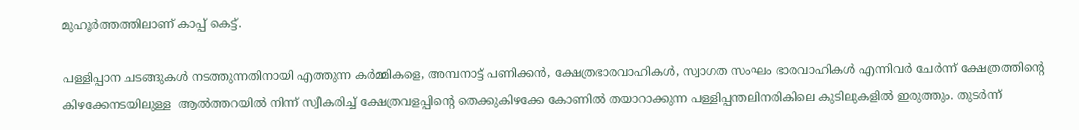മുഹൂർത്തത്തിലാണ് കാപ്പ് കെട്ട്.

പള്ളിപ്പാന ചടങ്ങുകൾ നടത്തുന്നതിനായി എത്തുന്ന കർമ്മികളെ, അമ്പനാട്ട് പണിക്കൻ, ക്ഷേത്രഭാരവാഹികൾ, സ്വാഗത സംഘം ഭാരവാഹികൾ എന്നിവർ ചേർന്ന് ക്ഷേത്രത്തിന്റെ കിഴക്കേനടയിലുള്ള  ആൽത്തറയിൽ നിന്ന് സ്വീകരിച്ച് ക്ഷേത്രവളപ്പിന്റെ തെക്കുകിഴക്കേ കോണിൽ തയാറാക്കുന്ന പള്ളിപ്പന്തലിനരികിലെ കുടിലുകളിൽ ഇരുത്തും. തുടർന്ന്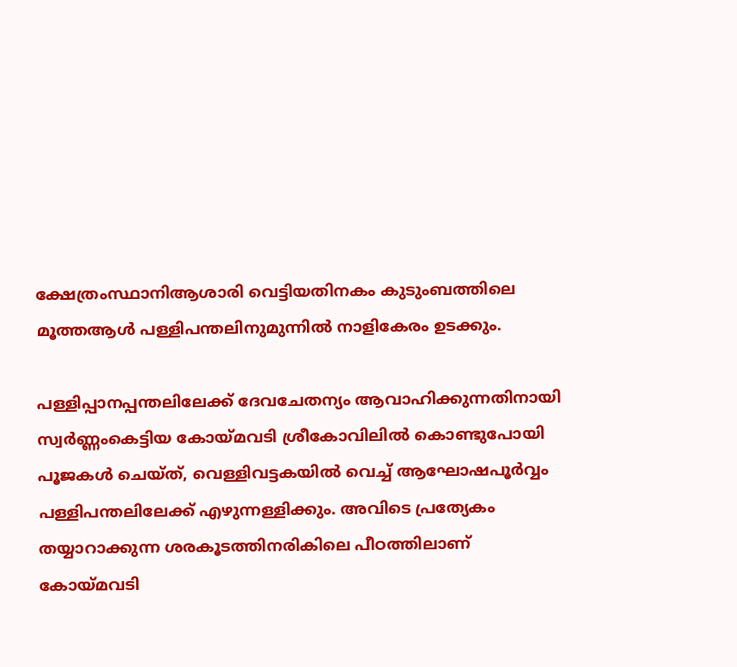ക്ഷേത്രംസ്ഥാനിആശാരി വെട്ടിയതിനകം കുടുംബത്തിലെ മൂത്തആൾ പള്ളിപന്തലിനുമുന്നിൽ നാളികേരം ഉടക്കും.

പള്ളിപ്പാനപ്പന്തലിലേക്ക് ദേവചേതന്യം ആവാഹിക്കുന്നതിനായി  സ്വർണ്ണംകെട്ടിയ കോയ്മവടി ശ്രീകോവിലിൽ കൊണ്ടുപോയി  പൂജകൾ ചെയ്ത്, വെള്ളിവട്ടകയിൽ വെച്ച് ആഘോഷപൂർവ്വം പള്ളിപന്തലിലേക്ക് എഴുന്നള്ളിക്കും. അവിടെ പ്രത്യേകം തയ്യാറാക്കുന്ന ശരകൂടത്തിനരികിലെ പീഠത്തിലാണ് കോയ്മവടി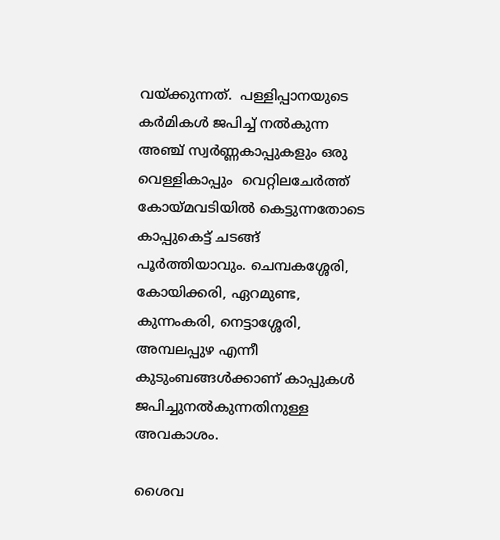വയ്ക്കുന്നത്.  പള്ളിപ്പാനയുടെ കർമികൾ ജപിച്ച് നൽകുന്ന അഞ്ച് സ്വർണ്ണകാപ്പുകളും ഒരു വെള്ളികാപ്പും  വെറ്റിലചേർത്ത് കോയ്മവടിയിൽ കെട്ടുന്നതോടെ കാപ്പുകെട്ട് ചടങ്ങ് പൂർത്തിയാവും. ചെമ്പകശ്ശേരി, കോയിക്കരി, ഏറമുണ്ട, കുന്നംകരി, നെട്ടാശ്ശേരി, അമ്പലപ്പുഴ എന്നീ കുടുംബങ്ങൾക്കാണ് കാപ്പുകൾ ജപിച്ചുനൽകുന്നതിനുള്ള അവകാശം.

ശൈവ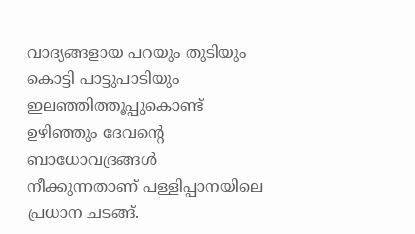വാദ്യങ്ങളായ പറയും തുടിയും കൊട്ടി പാട്ടുപാടിയും ഇലഞ്ഞിത്തൂപ്പുകൊണ്ട് ഉഴിഞ്ഞും ദേവന്റെ ബാധോവദ്രങ്ങൾ നീക്കുന്നതാണ് പള്ളിപ്പാനയിലെ പ്രധാന ചടങ്ങ്.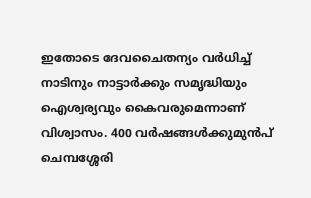ഇതോടെ ദേവചൈതന്യം വർധിച്ച് നാടിനും നാട്ടാർക്കും സമൃദ്ധിയും ഐശ്വര്യവും കൈവരുമെന്നാണ് വിശ്വാസം. 400 വർഷങ്ങൾക്കുമുൻപ് ചെമ്പശ്ശേരി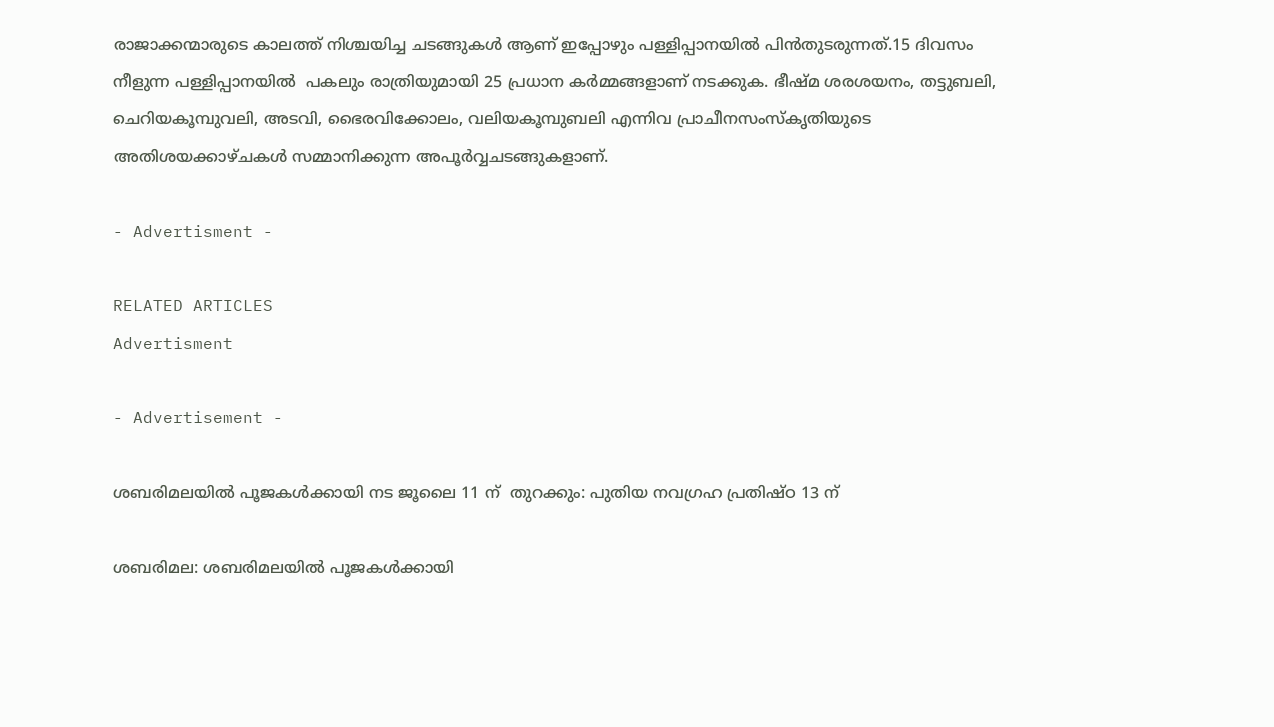രാജാക്കന്മാരുടെ കാലത്ത് നിശ്ചയിച്ച ചടങ്ങുകൾ ആണ് ഇപ്പോഴും പള്ളിപ്പാനയിൽ പിൻതുടരുന്നത്.15 ദിവസം നീളുന്ന പള്ളിപ്പാനയിൽ  പകലും രാത്രിയുമായി 25 പ്രധാന കർമ്മങ്ങളാണ് നടക്കുക. ഭീഷ്മ ശരശയനം, തട്ടുബലി, ചെറിയകൂമ്പുവലി, അടവി, ഭൈരവിക്കോലം, വലിയകൂമ്പുബലി എന്നിവ പ്രാചീനസംസ്‌കൃതിയുടെ അതിശയക്കാഴ്ചകൾ സമ്മാനിക്കുന്ന അപൂർവ്വചടങ്ങുകളാണ്.

- Advertisment -

RELATED ARTICLES
Advertisment

- Advertisement -

ശബരിമലയിൽ പൂജകൾക്കായി നട ജൂലൈ 11 ന്  തുറക്കും: പുതിയ നവഗ്രഹ പ്രതിഷ്ഠ 13 ന്

ശബരിമല: ശബരിമലയിൽ പൂജകൾക്കായി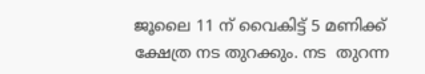ജൂലൈ 11 ന് വൈകിട്ട് 5 മണിക്ക് ക്ഷേത്ര നട തുറക്കും. നട  തുറന്ന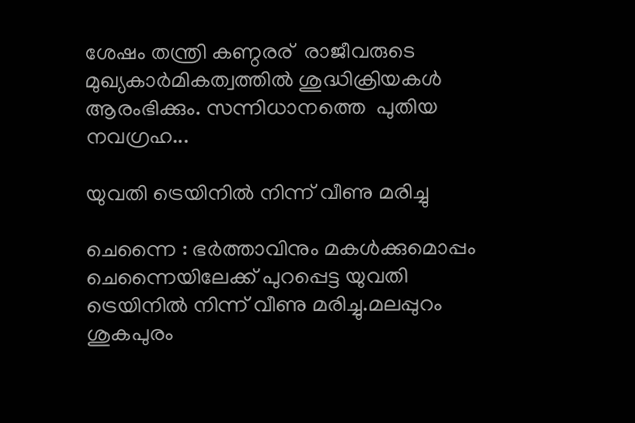ശേഷം തന്ത്രി കണ്ഠരര്  രാജീവരുടെ  മുഖ്യകാർമികത്വത്തിൽ ശുദ്ധിക്രിയകൾ ആരംഭിക്കും. സന്നിധാനത്തെ  പുതിയ നവഗ്രഹ...

യുവതി ട്രെയിനിൽ നിന്ന് വീണു മരിച്ചു

ചെന്നൈ : ഭര്‍ത്താവിനും മകൾക്കുമൊപ്പം ചെന്നൈയിലേക്ക് പുറപ്പെട്ട യുവതി ട്രെയിനിൽ നിന്ന് വീണു മരിച്ചു.മലപ്പുറം ശുകപുരം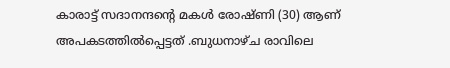കാരാട്ട് സദാനന്ദന്റെ മകള്‍ രോഷ്ണി (30) ആണ് അപകടത്തില്‍പ്പെട്ടത് .ബുധനാഴ്ച രാവിലെ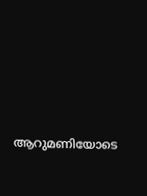ആറുമണിയോടെ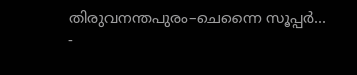തിരുവനന്തപുരം–ചെന്നൈ സൂപ്പർ...
-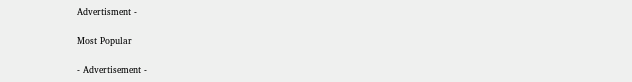Advertisment -

Most Popular

- Advertisement -